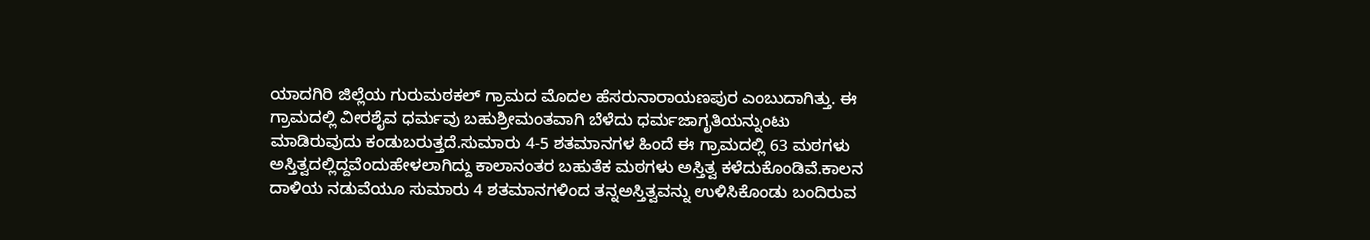ಯಾದಗಿರಿ ಜಿಲ್ಲೆಯ ಗುರುಮಠಕಲ್ ಗ್ರಾಮದ ಮೊದಲ ಹೆಸರುನಾರಾಯಣಪುರ ಎಂಬುದಾಗಿತ್ತು. ಈ ಗ್ರಾಮದಲ್ಲಿ ವೀರಶೈವ ಧರ್ಮವು ಬಹುಶ್ರೀಮಂತವಾಗಿ ಬೆಳೆದು ಧರ್ಮಜಾಗೃತಿಯನ್ನುಂಟು ಮಾಡಿರುವುದು ಕಂಡುಬರುತ್ತದೆ.ಸುಮಾರು 4-5 ಶತಮಾನಗಳ ಹಿಂದೆ ಈ ಗ್ರಾಮದಲ್ಲಿ 63 ಮಠಗಳು ಅಸ್ತಿತ್ವದಲ್ಲಿದ್ದವೆಂದುಹೇಳಲಾಗಿದ್ದು ಕಾಲಾನಂತರ ಬಹುತೆಕ ಮಠಗಳು ಅಸ್ತಿತ್ವ ಕಳೆದುಕೊಂಡಿವೆ.ಕಾಲನ ದಾಳಿಯ ನಡುವೆಯೂ ಸುಮಾರು 4 ಶತಮಾನಗಳಿಂದ ತನ್ನಅಸ್ತಿತ್ವವನ್ನು ಉಳಿಸಿಕೊಂಡು ಬಂದಿರುವ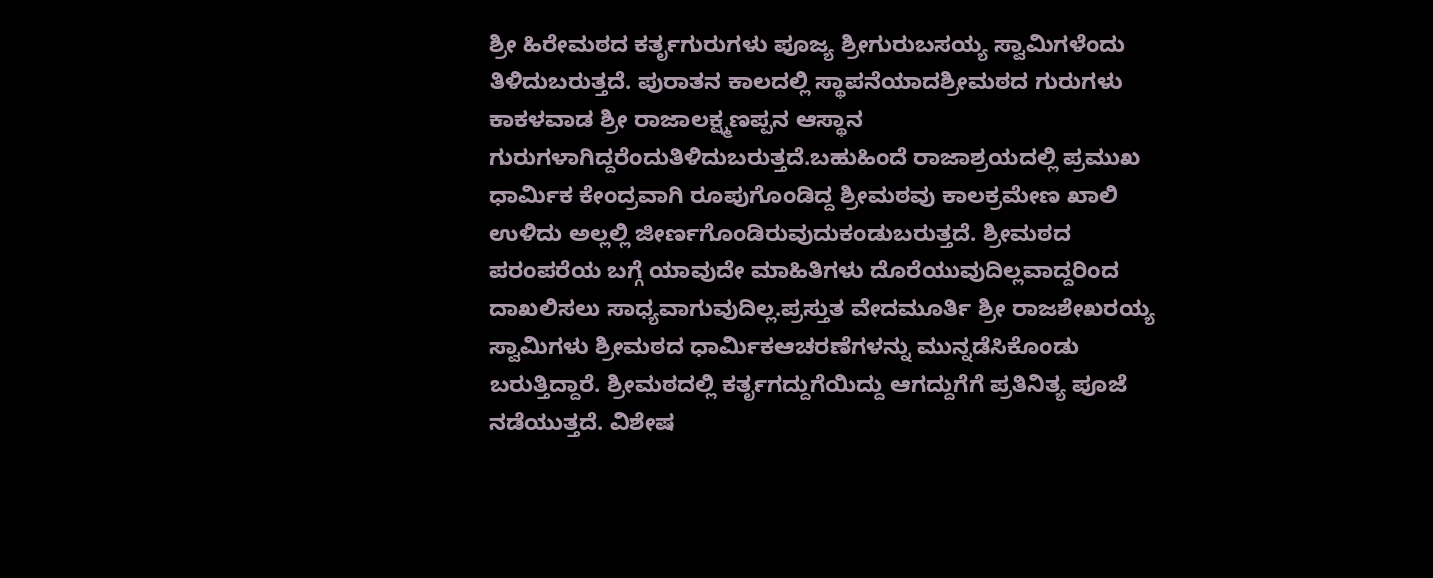ಶ್ರೀ ಹಿರೇಮಠದ ಕರ್ತೃಗುರುಗಳು ಪೂಜ್ಯ ಶ್ರೀಗುರುಬಸಯ್ಯ ಸ್ವಾಮಿಗಳೆಂದು ತಿಳಿದುಬರುತ್ತದೆ. ಪುರಾತನ ಕಾಲದಲ್ಲಿ ಸ್ಥಾಪನೆಯಾದಶ್ರೀಮಠದ ಗುರುಗಳು ಕಾಕಳವಾಡ ಶ್ರೀ ರಾಜಾಲಕ್ಷ್ಮಣಪ್ಪನ ಆಸ್ಥಾನ ಗುರುಗಳಾಗಿದ್ದರೆಂದುತಿಳಿದುಬರುತ್ತದೆ.ಬಹುಹಿಂದೆ ರಾಜಾಶ್ರಯದಲ್ಲಿ ಪ್ರಮುಖ ಧಾರ್ಮಿಕ ಕೇಂದ್ರವಾಗಿ ರೂಪುಗೊಂಡಿದ್ದ ಶ್ರೀಮಠವು ಕಾಲಕ್ರಮೇಣ ಖಾಲಿ ಉಳಿದು ಅಲ್ಲಲ್ಲಿ ಜೀರ್ಣಗೊಂಡಿರುವುದುಕಂಡುಬರುತ್ತದೆ. ಶ್ರೀಮಠದ ಪರಂಪರೆಯ ಬಗ್ಗೆ ಯಾವುದೇ ಮಾಹಿತಿಗಳು ದೊರೆಯುವುದಿಲ್ಲವಾದ್ದರಿಂದ ದಾಖಲಿಸಲು ಸಾಧ್ಯವಾಗುವುದಿಲ್ಲ.ಪ್ರಸ್ತುತ ವೇದಮೂರ್ತಿ ಶ್ರೀ ರಾಜಶೇಖರಯ್ಯ ಸ್ವಾಮಿಗಳು ಶ್ರೀಮಠದ ಧಾರ್ಮಿಕಆಚರಣೆಗಳನ್ನು ಮುನ್ನಡೆಸಿಕೊಂಡು ಬರುತ್ತಿದ್ದಾರೆ. ಶ್ರೀಮಠದಲ್ಲಿ ಕರ್ತೃಗದ್ದುಗೆಯಿದ್ದು ಆಗದ್ದುಗೆಗೆ ಪ್ರತಿನಿತ್ಯ ಪೂಜೆ ನಡೆಯುತ್ತದೆ. ವಿಶೇಷ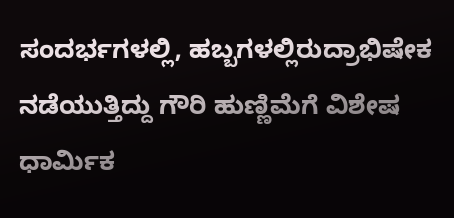ಸಂದರ್ಭಗಳಲ್ಲಿ, ಹಬ್ಬಗಳಲ್ಲಿರುದ್ರಾಭಿಷೇಕ ನಡೆಯುತ್ತಿದ್ದು ಗೌರಿ ಹುಣ್ಣಿಮೆಗೆ ವಿಶೇಷ ಧಾರ್ಮಿಕ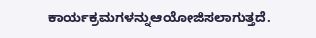ಕಾರ್ಯಕ್ರಮಗಳನ್ನುಆಯೋಜಿಸಲಾಗುತ್ತದೆ.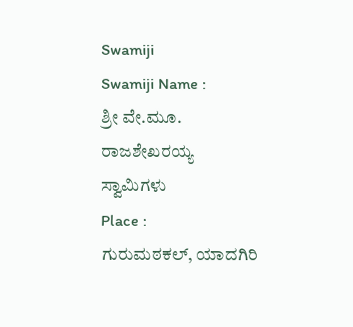Swamiji
Swamiji Name :
ಶ್ರೀ ವೇ.ಮೂ. ರಾಜಶೇಖರಯ್ಯ ಸ್ವಾಮಿಗಳು
Place :
ಗುರುಮಠಕಲ್, ಯಾದಗಿರಿ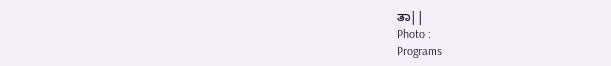ತಾ||
Photo :
Programs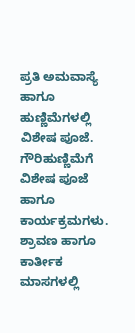ಪ್ರತಿ ಅಮವಾಸ್ಯೆ ಹಾಗೂ ಹುಣ್ಣಿಮೆಗಳಲ್ಲಿ ವಿಶೇಷ ಪೂಜೆ.
ಗೌರಿಹುಣ್ಣಿಮೆಗೆ ವಿಶೇಷ ಪೂಜೆ ಹಾಗೂ ಕಾರ್ಯಕ್ರಮಗಳು.
ಶ್ರಾವಣ ಹಾಗೂ ಕಾರ್ತೀಕ ಮಾಸಗಳಲ್ಲಿ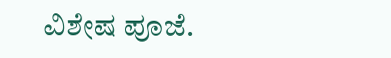ವಿಶೇಷ ಪೂಜೆ.